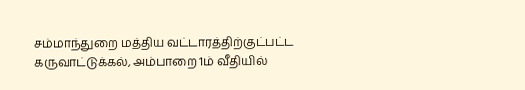சம்மாந்துறை மத்திய வட்டாரத்திற்குட்பட்ட கருவாட்டுக்கல், அம்பாறை 1ம் வீதியில்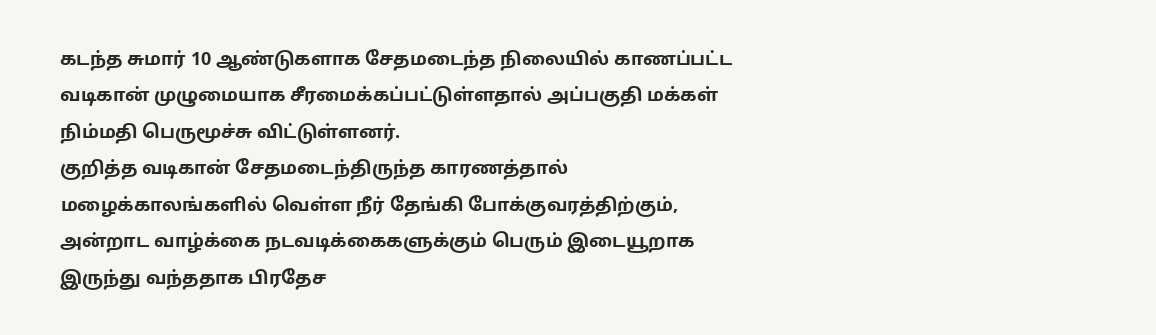கடந்த சுமார் 10 ஆண்டுகளாக சேதமடைந்த நிலையில் காணப்பட்ட வடிகான் முழுமையாக சீரமைக்கப்பட்டுள்ளதால் அப்பகுதி மக்கள் நிம்மதி பெருமூச்சு விட்டுள்ளனர்.
குறித்த வடிகான் சேதமடைந்திருந்த காரணத்தால் மழைக்காலங்களில் வெள்ள நீர் தேங்கி போக்குவரத்திற்கும், அன்றாட வாழ்க்கை நடவடிக்கைகளுக்கும் பெரும் இடையூறாக இருந்து வந்ததாக பிரதேச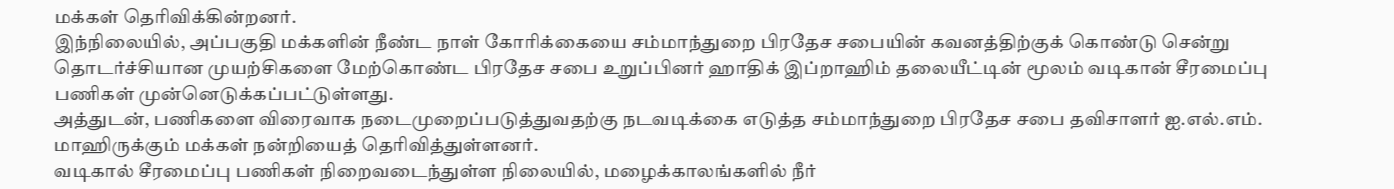மக்கள் தெரிவிக்கின்றனர்.
இந்நிலையில், அப்பகுதி மக்களின் நீண்ட நாள் கோரிக்கையை சம்மாந்துறை பிரதேச சபையின் கவனத்திற்குக் கொண்டு சென்று தொடர்ச்சியான முயற்சிகளை மேற்கொண்ட பிரதேச சபை உறுப்பினர் ஹாதிக் இப்றாஹிம் தலையீட்டின் மூலம் வடிகான் சீரமைப்பு பணிகள் முன்னெடுக்கப்பட்டுள்ளது.
அத்துடன், பணிகளை விரைவாக நடைமுறைப்படுத்துவதற்கு நடவடிக்கை எடுத்த சம்மாந்துறை பிரதேச சபை தவிசாளர் ஐ.எல்.எம். மாஹிருக்கும் மக்கள் நன்றியைத் தெரிவித்துள்ளனர்.
வடிகால் சீரமைப்பு பணிகள் நிறைவடைந்துள்ள நிலையில், மழைக்காலங்களில் நீர்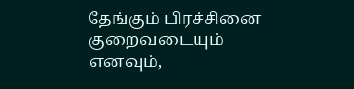தேங்கும் பிரச்சினை குறைவடையும் எனவும்,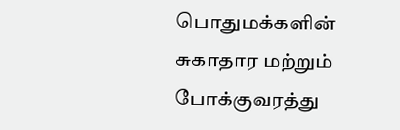பொதுமக்களின் சுகாதார மற்றும் போக்குவரத்து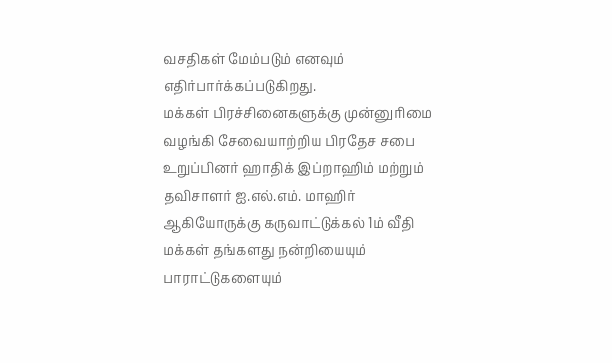வசதிகள் மேம்படும் எனவும் எதிர்பார்க்கப்படுகிறது.
மக்கள் பிரச்சினைகளுக்கு முன்னுரிமை வழங்கி சேவையாற்றிய பிரதேச சபை உறுப்பினர் ஹாதிக் இப்றாஹிம் மற்றும் தவிசாளர் ஐ.எல்.எம். மாஹிர் ஆகியோருக்கு கருவாட்டுக்கல் 1ம் வீதி மக்கள் தங்களது நன்றியையும் பாராட்டுகளையும்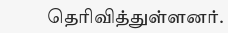தெரிவித்துள்ளனர்.